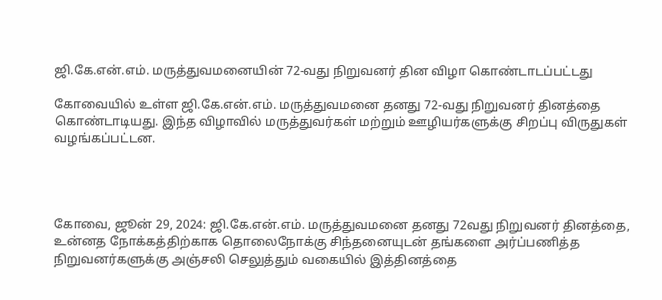ஜி.கே.என்.எம். மருத்துவமனையின் 72-வது நிறுவனர் தின விழா கொண்டாடப்பட்டது

கோவையில் உள்ள ஜி.கே.என்.எம். மருத்துவமனை தனது 72-வது நிறுவனர் தினத்தை கொண்டாடியது. இந்த விழாவில் மருத்துவர்கள் மற்றும் ஊழியர்களுக்கு சிறப்பு விருதுகள் வழங்கப்பட்டன.




கோவை, ஜூன் 29, 2024: ஜி.கே.என்.எம். மருத்துவமனை தனது 72வது நிறுவனர் தினத்தை, உன்னத நோக்கத்திற்காக தொலைநோக்கு சிந்தனையுடன் தங்களை அர்ப்பணித்த நிறுவனர்களுக்கு அஞ்சலி செலுத்தும் வகையில் இத்தினத்தை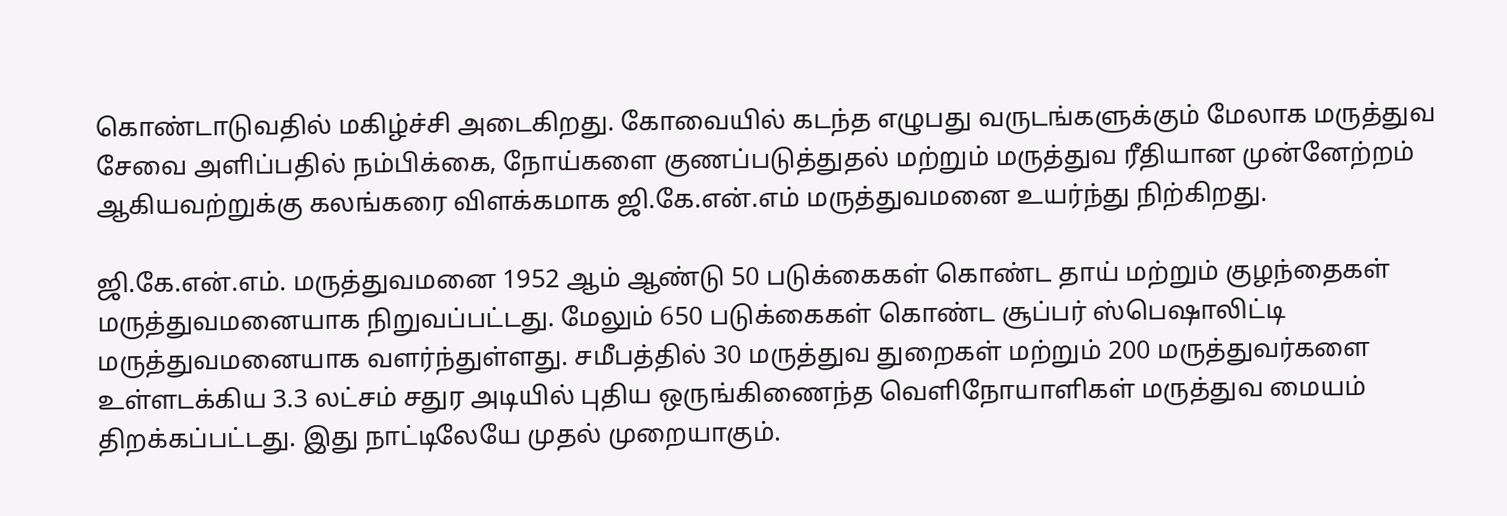கொண்டாடுவதில் மகிழ்ச்சி அடைகிறது. கோவையில் கடந்த எழுபது வருடங்களுக்கும் மேலாக மருத்துவ சேவை அளிப்பதில் நம்பிக்கை, நோய்களை குணப்படுத்துதல் மற்றும் மருத்துவ ரீதியான முன்னேற்றம் ஆகியவற்றுக்கு கலங்கரை விளக்கமாக ஜி.கே.என்.எம் மருத்துவமனை உயர்ந்து நிற்கிறது.

ஜி.கே.என்.எம். மருத்துவமனை 1952 ஆம் ஆண்டு 50 படுக்கைகள் கொண்ட தாய் மற்றும் குழந்தைகள் மருத்துவமனையாக நிறுவப்பட்டது. மேலும் 650 படுக்கைகள் கொண்ட சூப்பர் ஸ்பெஷாலிட்டி மருத்துவமனையாக வளர்ந்துள்ளது. சமீபத்தில் 30 மருத்துவ துறைகள் மற்றும் 200 மருத்துவர்களை உள்ளடக்கிய 3.3 லட்சம் சதுர அடியில் புதிய ஒருங்கிணைந்த வெளிநோயாளிகள் மருத்துவ மையம் திறக்கப்பட்டது. இது நாட்டிலேயே முதல் முறையாகும்.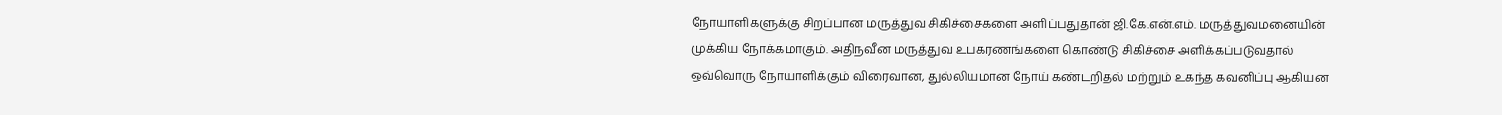நோயாளிகளுக்கு சிறப்பான மருத்துவ சிகிச்சைகளை அளிப்பதுதான் ஜி.கே.என்.எம். மருத்துவமனையின் முக்கிய நோக்கமாகும். அதிநவீன மருத்துவ உபகரணங்களை கொண்டு சிகிச்சை அளிக்கப்படுவதால் ஒவ்வொரு நோயாளிக்கும் விரைவான, துல்லியமான நோய் கண்டறிதல் மற்றும் உகந்த கவனிப்பு ஆகியன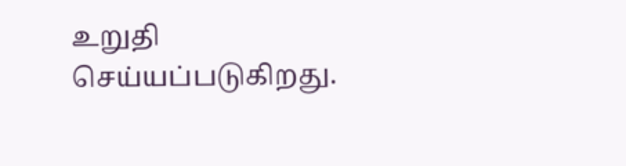உறுதி செய்யப்படுகிறது.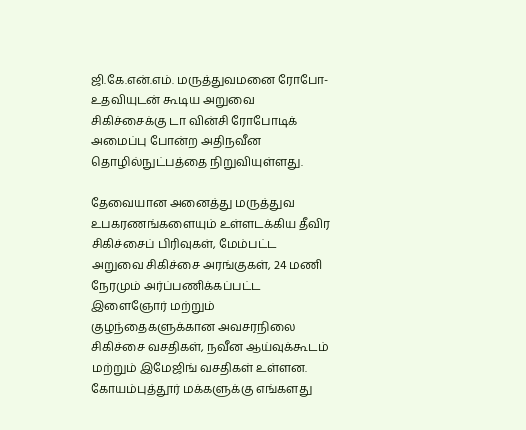ஜி.கே.என்.எம். மருத்துவமனை ரோபோ-உதவியுடன் கூடிய அறுவை சிகிச்சைக்கு டா வின்சி ரோபோடிக் அமைப்பு போன்ற அதிநவீன தொழில்நுட்பத்தை நிறுவியுள்ளது.

தேவையான அனைத்து மருத்துவ உபகரணங்களையும் உள்ளடக்கிய தீவிர சிகிச்சைப் பிரிவுகள், மேம்பட்ட அறுவை சிகிச்சை அரங்குகள், 24 மணி நேரமும் அர்ப்பணிக்கப்பட்ட இளைஞோர் மற்றும் குழந்தைகளுக்கான அவசரநிலை சிகிச்சை வசதிகள், நவீன ஆய்வுக்கூடம் மற்றும் இமேஜிங் வசதிகள் உள்ளன. கோயம்புத்தூர் மக்களுக்கு எங்களது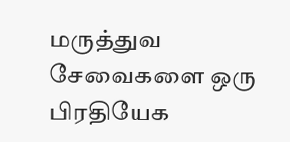மருத்துவ சேவைகளை ஒரு பிரதியேக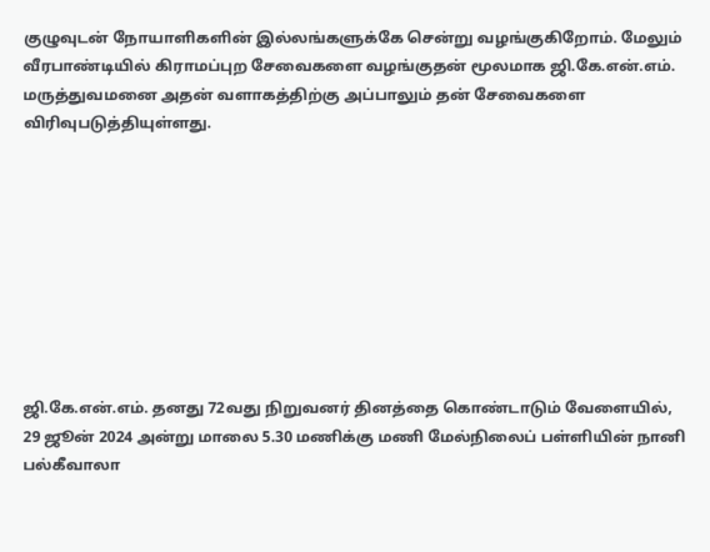குழுவுடன் நோயாளிகளின் இல்லங்களுக்கே சென்று வழங்குகிறோம். மேலும் வீரபாண்டியில் கிராமப்புற சேவைகளை வழங்குதன் மூலமாக ஜி.கே.என்.எம். மருத்துவமனை அதன் வளாகத்திற்கு அப்பாலும் தன் சேவைகளை விரிவுபடுத்தியுள்ளது.









ஜி.கே.என்.எம். தனது 72வது நிறுவனர் தினத்தை கொண்டாடும் வேளையில், 29 ஜூன் 2024 அன்று மாலை 5.30 மணிக்கு மணி மேல்நிலைப் பள்ளியின் நானி பல்கீவாலா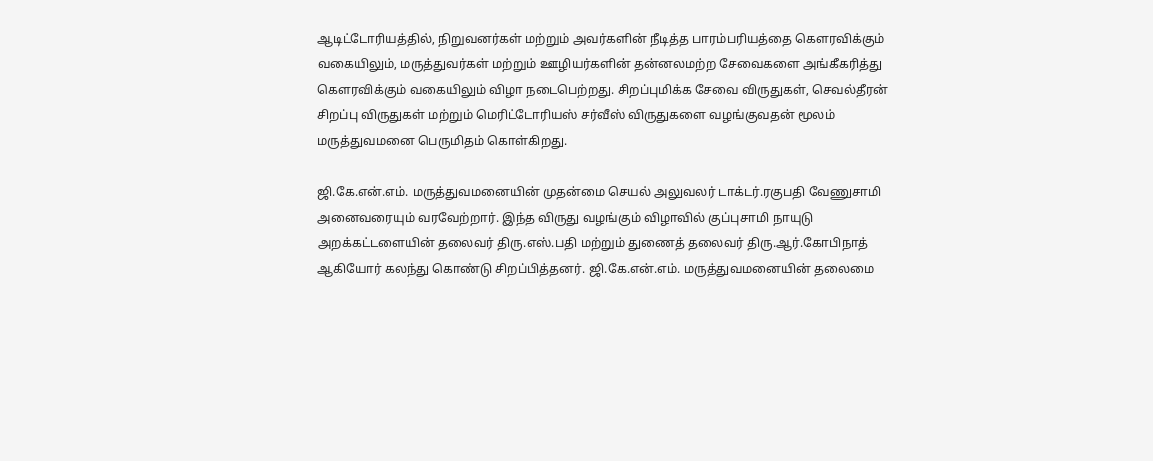ஆடிட்டோரியத்தில், நிறுவனர்கள் மற்றும் அவர்களின் நீடித்த பாரம்பரியத்தை கௌரவிக்கும் வகையிலும், மருத்துவர்கள் மற்றும் ஊழியர்களின் தன்னலமற்ற சேவைகளை அங்கீகரித்து கௌரவிக்கும் வகையிலும் விழா நடைபெற்றது. சிறப்புமிக்க சேவை விருதுகள், செவல்தீரன் சிறப்பு விருதுகள் மற்றும் மெரிட்டோரியஸ் சர்வீஸ் விருதுகளை வழங்குவதன் மூலம் மருத்துவமனை பெருமிதம் கொள்கிறது.

ஜி.கே.என்.எம். மருத்துவமனையின் முதன்மை செயல் அலுவலர் டாக்டர்.ரகுபதி வேணுசாமி அனைவரையும் வரவேற்றார். இந்த விருது வழங்கும் விழாவில் குப்புசாமி நாயுடு அறக்கட்டளையின் தலைவர் திரு.எஸ்.பதி மற்றும் துணைத் தலைவர் திரு.ஆர்.கோபிநாத் ஆகியோர் கலந்து கொண்டு சிறப்பித்தனர். ஜி.கே.என்.எம். மருத்துவமனையின் தலைமை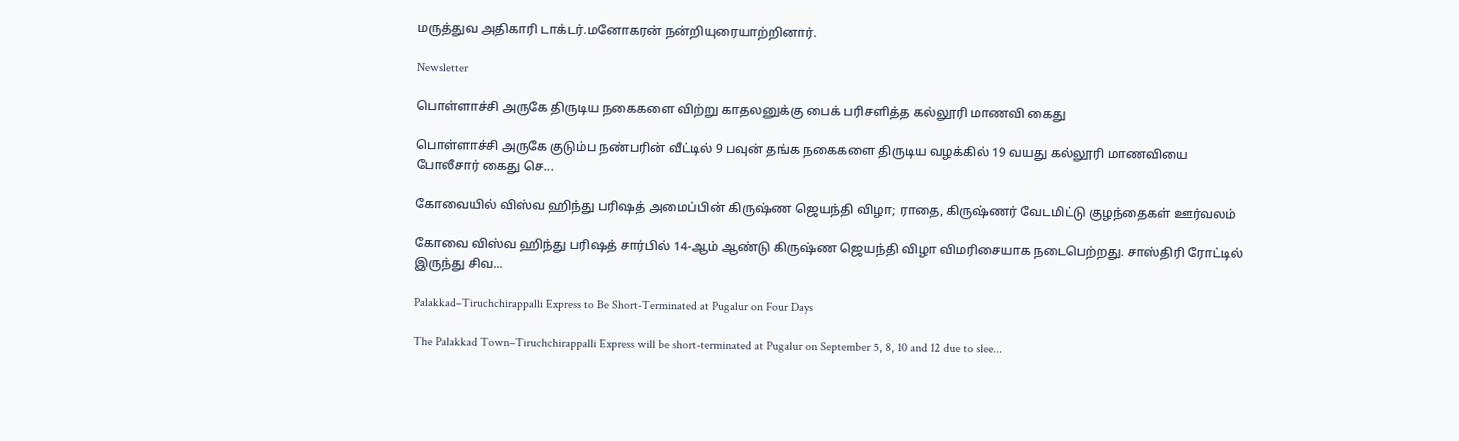மருத்துவ அதிகாரி டாக்டர்.மனோகரன் நன்றியுரையாற்றினார்.

Newsletter

பொள்ளாச்சி அருகே திருடிய நகைகளை விற்று காதலனுக்கு பைக் பரிசளித்த கல்லூரி மாணவி கைது

பொள்ளாச்சி அருகே குடும்ப நண்பரின் வீட்டில் 9 பவுன் தங்க நகைகளை திருடிய வழக்கில் 19 வயது கல்லூரி மாணவியை போலீசார் கைது செ...

கோவையில் விஸ்வ ஹிந்து பரிஷத் அமைப்பின் கிருஷ்ண ஜெயந்தி விழா; ராதை, கிருஷ்ணர் வேடமிட்டு குழந்தைகள் ஊர்வலம்

கோவை விஸ்வ ஹிந்து பரிஷத் சார்பில் 14-ஆம் ஆண்டு கிருஷ்ண ஜெயந்தி விழா விமரிசையாக நடைபெற்றது. சாஸ்திரி ரோட்டில் இருந்து சிவ...

Palakkad–Tiruchchirappalli Express to Be Short-Terminated at Pugalur on Four Days

The Palakkad Town–Tiruchchirappalli Express will be short-terminated at Pugalur on September 5, 8, 10 and 12 due to slee...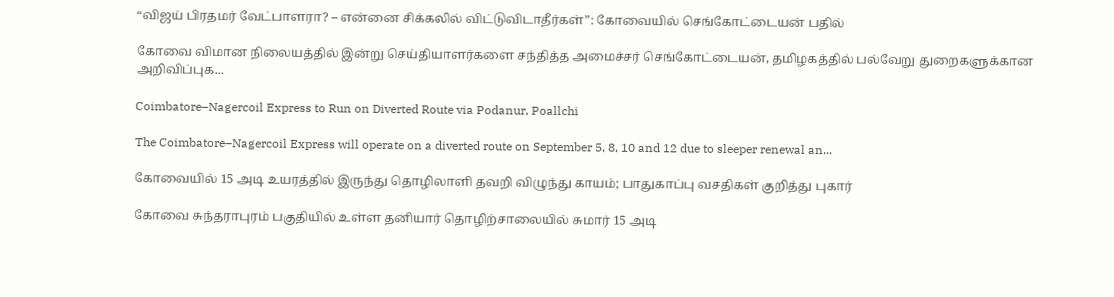“விஜய் பிரதமர் வேட்பாளரா? – என்னை சிக்கலில் விட்டுவிடாதீர்கள்”: கோவையில் செங்கோட்டையன் பதில்

கோவை விமான நிலையத்தில் இன்று செய்தியாளர்களை சந்தித்த அமைச்சர் செங்கோட்டையன், தமிழகத்தில் பல்வேறு துறைகளுக்கான அறிவிப்புக...

Coimbatore–Nagercoil Express to Run on Diverted Route via Podanur, Poallchi

The Coimbatore–Nagercoil Express will operate on a diverted route on September 5, 8, 10 and 12 due to sleeper renewal an...

கோவையில் 15 அடி உயரத்தில் இருந்து தொழிலாளி தவறி விழுந்து காயம்; பாதுகாப்பு வசதிகள் குறித்து புகார்

கோவை சுந்தராபுரம் பகுதியில் உள்ள தனியார் தொழிற்சாலையில் சுமார் 15 அடி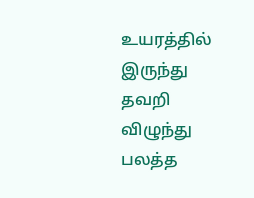உயரத்தில் இருந்து தவறி விழுந்து பலத்த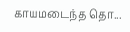காயமடைந்த தொ...